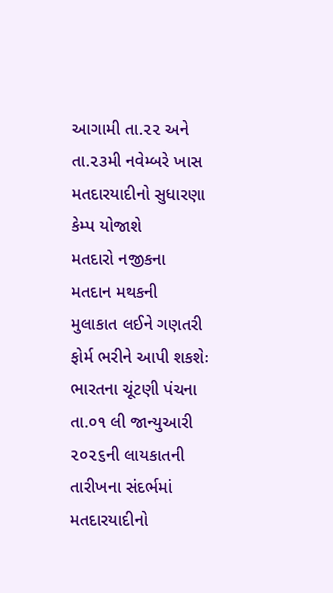આગામી તા.૨૨ અને તા.૨૩મી નવેમ્બરે ખાસ મતદારયાદીનો સુધારણા કેમ્પ યોજાશે
મતદારો નજીકના મતદાન મથકની મુલાકાત લઈને ગણતરી ફોર્મ ભરીને આપી શકશેઃ
ભારતના ચૂંટણી પંચના તા.૦૧ લી જાન્યુઆરી ૨૦૨૬ની લાયકાતની તારીખના સંદર્ભમાં મતદારયાદીનો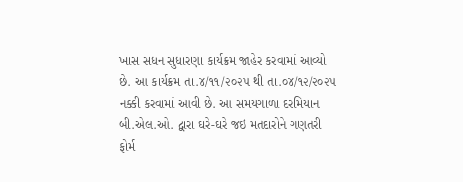ખાસ સધન સુધારણા કાર્યક્રમ જાહેર કરવામાં આવ્યો છે. આ કાર્યક્રમ તા.૪/૧૧/૨૦૨૫ થી તા.૦૪/૧૨/૨૦૨૫ નક્કી કરવામાં આવી છે. આ સમયગાળા દરમિયાન બી.એલ.ઓ. દ્વારા ઘરે-ઘરે જઇ મતદારોને ગણતરી ફોર્મ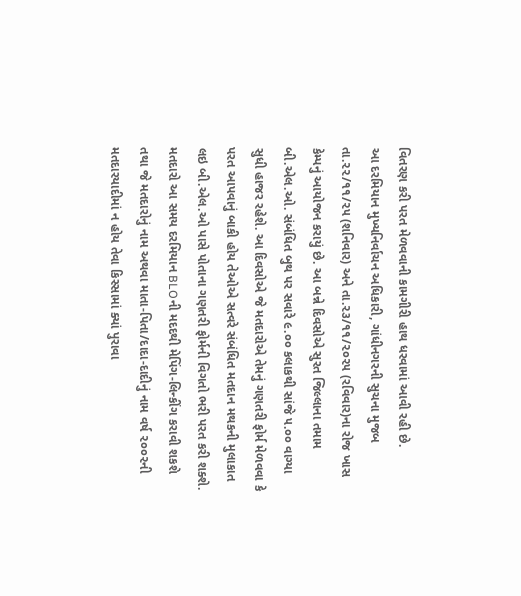વિતરણ કરી પરત મેળવવાની કામગીરી હાથ ધરવામાં આવી રહી છે.
આ દરમિયાન મુખ્યનિર્વાચન અધિકારી, ગાંધીનગરની સુચના મુજબ તા.૨૨/૧૧/૨૫ (શનિવાર) અને તા.૨૩/૧૧/૨૦૨૫ (રવિવાર)ના રોજ ખાસ કેમ્પનું આયોજન કરાયું છે. આ બન્ને દિવસોએ સુરત જિલ્લાના તમામ બી.એલ.ઓ. સંબંધિત બુથ પર સવારે ૯.૦૦ કલાકથી સાંજે ૫.૦૦ વાગ્યા સુધી હાજર રહેશે. આ દિવસોએ જે મતદારોએ તેમનું ગણતરી ફોર્મ મેળવવા કે પરત આપવાનું બાકી હોય તેઓએ સત્વરે સંબંધિત મતદાન મથકની મુલાકાત લઇ બી.એલ.ઓ પાસે પોતાના ગણતરી ફોર્મની વિગતો ભરી પરત કરી શક્શે. મતદારો આ સમય દરમિયાન BLOની મદદથી મેપિંગ-લિન્કીંગ કરાવી શકશે તથા જે મતદારોનું નામ અથવા માતા-પિતા/દાદા-દાદીનું નામ વર્ષ ૨૦૦૨ની મતદારયાદીમાં ન હોય તેવા કિસ્સામાં ક્યાં પુરાવા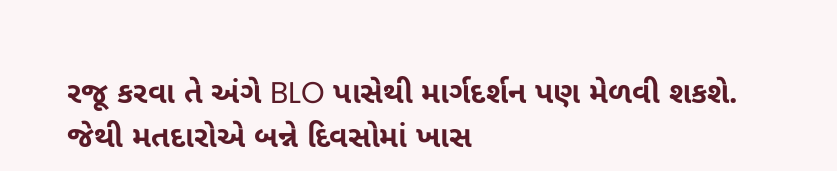રજૂ કરવા તે અંગે BLO પાસેથી માર્ગદર્શન પણ મેળવી શકશે. જેથી મતદારોએ બન્ને દિવસોમાં ખાસ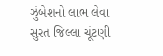ઝુંબેશનો લાભ લેવા સુરત જિલ્લા ચૂંટણી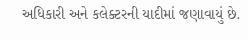અધિકારી અને કલેક્ટરની યાદીમાં જણાવાયું છે.